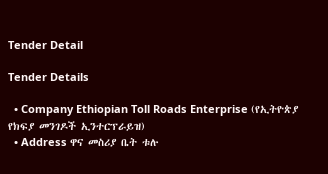Tender Detail

Tender Details

  • Company Ethiopian Toll Roads Enterprise (የኢትዮጵያ የክፍያ መንገዶች ኢንተርፕራይዝ)
  • Address ዋና መስሪያ ቤት ቱሉ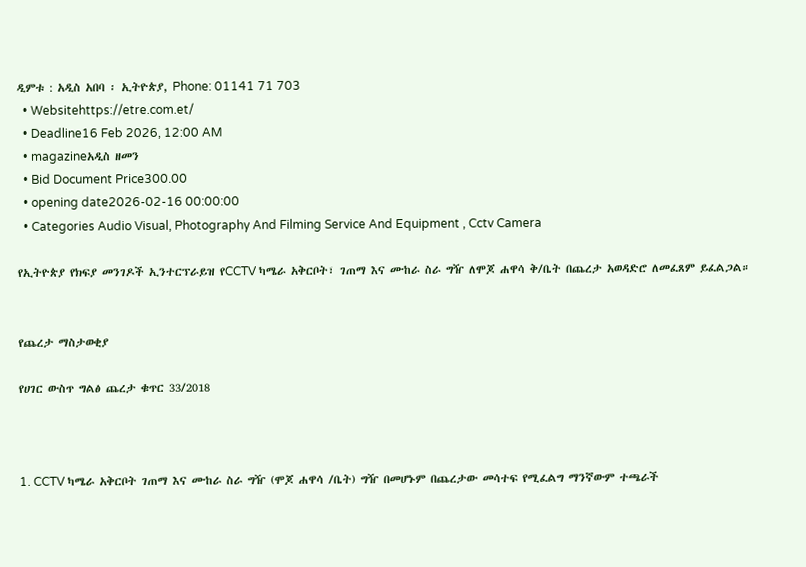ዲምቱ : አዲስ አበባ ፡ ኢትዮጵያ, Phone: 01141 71 703
  • Websitehttps://etre.com.et/
  • Deadline16 Feb 2026, 12:00 AM
  • magazineአዲስ ዘመን
  • Bid Document Price300.00
  • opening date2026-02-16 00:00:00
  • Categories Audio Visual, Photography And Filming Service And Equipment , Cctv Camera

የኢትዮጵያ የክፍያ መንገዶች ኢንተርፕራይዝ የCCTV ካሜራ አቅርቦት፣ ገጠማ እና ሙከራ ስራ ግዥ ለሞጆ ሐዋሳ ቅ/ቤት በጨረታ አወዳድሮ ለመፈጸም ይፈልጋል።


የጨረታ ማስታወቂያ

የሀገር ውስጥ ግልፅ ጨረታ ቁጥር 33/2018



1. CCTV ካሜራ አቅርቦት ገጠማ እና ሙከራ ስራ ግዥ (ሞጆ ሐዋሳ /ቤት) ግዥ በመሆኑም በጨረታው መሳተፍ የሚፈልግ ማንኛውም ተጫራች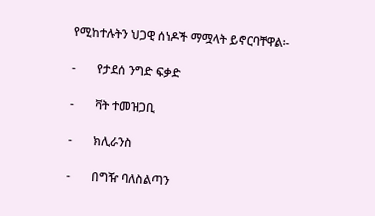የሚከተሉትን ህጋዊ ሰነዶች ማሟላት ይኖርባቸዋል፡-

-       የታደሰ ንግድ ፍቃድ

-       ቫት ተመዝጋቢ

-       ክሊራንስ

-       በግዥ ባለስልጣን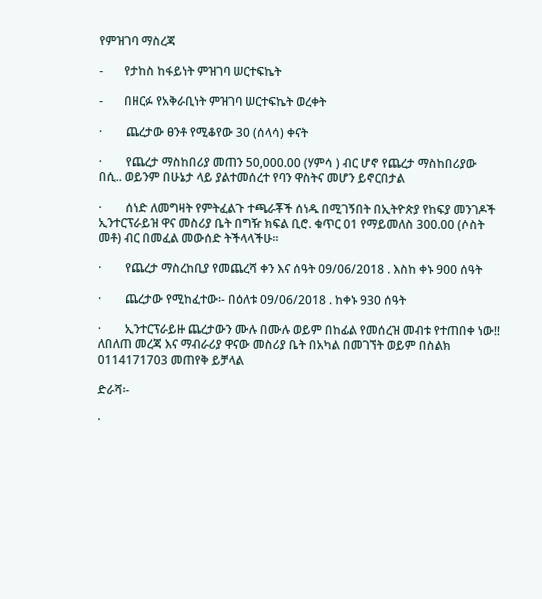የምዝገባ ማስረጃ

-       የታከስ ከፋይነት ምዝገባ ሠርተፍኬት

-       በዘርፉ የአቅራቢነት ምዝገባ ሠርተፍኬት ወረቀት

·        ጨረታው ፀንቶ የሚቆየው 30 (ሰላሳ) ቀናት

·        የጨረታ ማስከበሪያ መጠን 50,000.00 (ሃምሳ ) ብር ሆኖ የጨረታ ማስከበሪያው በሲ.. ወይንም በሁኔታ ላይ ያልተመሰረተ የባን ዋስትና መሆን ይኖርበታል

·        ሰነድ ለመግዛት የምትፈልጉ ተጫራቾች ሰነዱ በሚገኝበት በኢትዮጵያ የከፍያ መንገዶች ኢንተርፕራይዝ ዋና መስሪያ ቤት በግዥ ክፍል ቢሮ. ቁጥር 01 የማይመለስ 300.00 (ሶስት መቶ) ብር በመፈል መውሰድ ትችላላችሁ፡፡

·        የጨረታ ማስረከቢያ የመጨረሻ ቀን እና ሰዓት 09/06/2018 . እስከ ቀኑ 900 ሰዓት

·        ጨረታው የሚከፈተው፡- በዕለቱ 09/06/2018 . ከቀኑ 930 ሰዓት

·        ኢንተርፕራይዙ ጨረታውን ሙሉ በሙሉ ወይም በከፊል የመሰረዝ መብቱ የተጠበቀ ነው!! ለበለጠ መረጃ እና ማብራሪያ ዋናው መስሪያ ቤት በአካል በመገኘት ወይም በስልክ 0114171703 መጠየቅ ይቻላል

ድራሻ፡-

·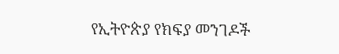የኢትዮጵያ የክፍያ መንገዶች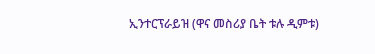ኢንተርፕራይዝ (ዋና መስሪያ ቤት ቱሉ ዲምቱ)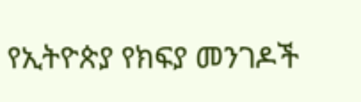የኢትዮጵያ የክፍያ መንገዶች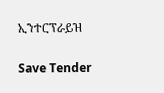ኢንተርፕራይዝ

Save Tender